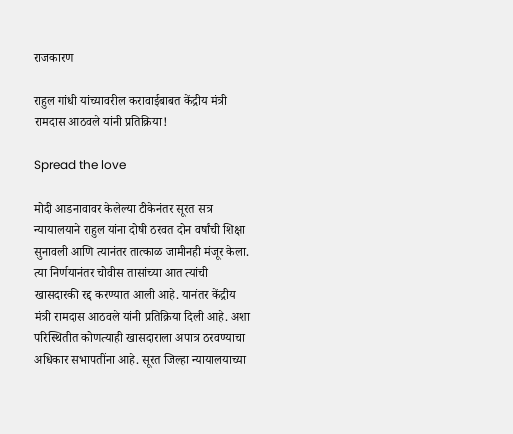राजकारण

राहुल गांधी यांच्यावरील करावाईबाबत केंद्रीय मंत्री रामदास आठवले यांनी प्रतिक्रिया!

Spread the love

मोदी आडनावावर केलेल्या टीकेनंतर सूरत सत्र न्यायालयाने राहुल यांना दोषी ठरवत दोन वर्षांची शिक्षा सुनावली आणि त्यानंतर तात्काळ जामीनही मंजूर केला. त्या निर्णयानंतर चोवीस तासांच्या आत त्यांची खासदारकी रद्द करण्यात आली आहे. यानंतर केंद्रीय मंत्री रामदास आठवले यांनी प्रतिक्रिया दिली आहे. अशा परिस्थितीत कोणत्याही खासदाराला अपात्र ठरवण्याचा अधिकार सभापतींना आहे. सूरत जिल्हा न्यायालयाच्या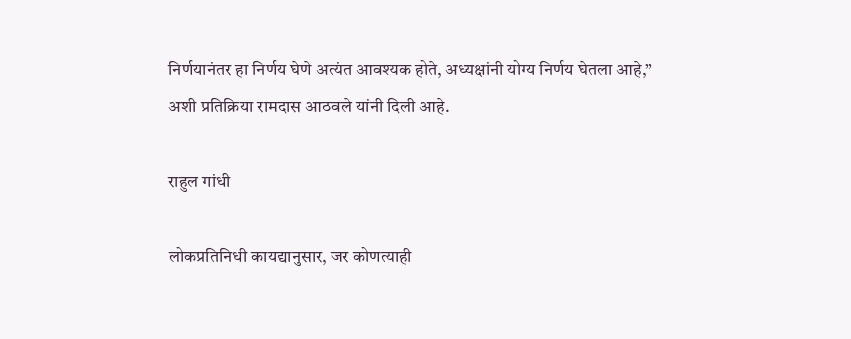निर्णयानंतर हा निर्णय घेणे अत्यंत आवश्यक होते, अध्यक्षांनी योग्य निर्णय घेतला आहे,” अशी प्रतिक्रिया रामदास आठवले यांनी दिली आहे.

राहुल गांधी

लोकप्रतिनिधी कायद्यानुसार, जर कोणत्याही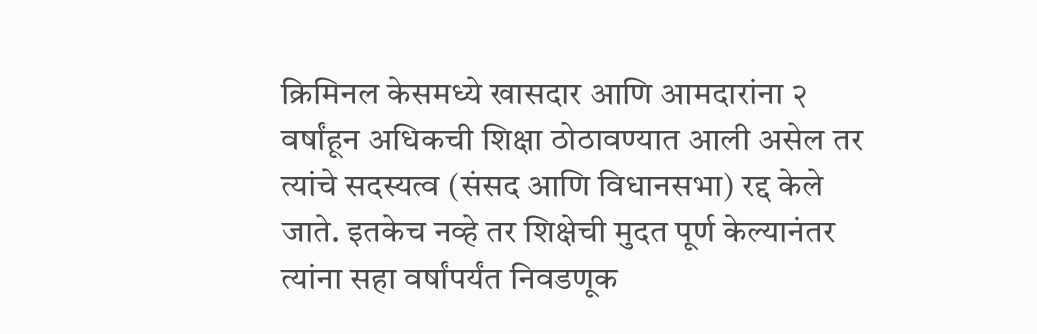क्रिमिनल केसमध्ये खासदार आणि आमदारांना २ वर्षांहून अधिकची शिक्षा ठोठावण्यात आली असेल तर त्यांचे सदस्यत्व (संसद आणि विधानसभा) रद्द केले जाते. इतकेच नव्हे तर शिक्षेची मुदत पूर्ण केल्यानंतर त्यांना सहा वर्षांपर्यंत निवडणूक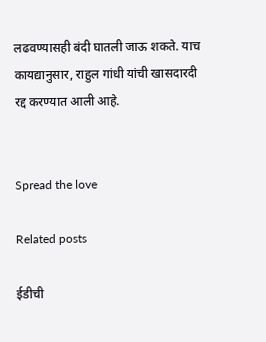लढवण्यासही बंदी घातली जाऊ शकते. याच कायद्यानुसार, राहुल गांधी यांची खासदारदी रद्द करण्यात आली आहे.


Spread the love

Related posts

ईडीची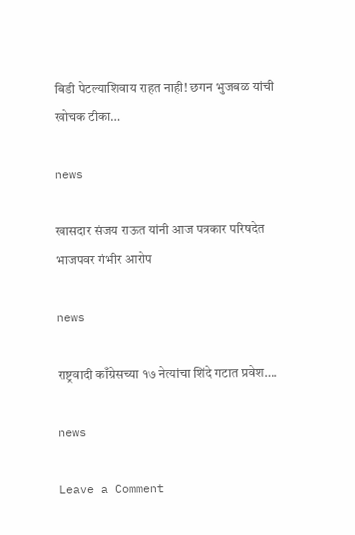बिडी पेटल्याशिवाय राहत नाही! छगन भुजबळ यांची खोचक टीका…

news

खासदार संजय राऊत यांनी आज पत्रकार परिषदेत भाजपवर गंभीर आरोप

news

राष्ट्रवादी काँग्रेसच्या १७ नेत्यांचा शिंदे गटात प्रवेश….

news

Leave a Comment